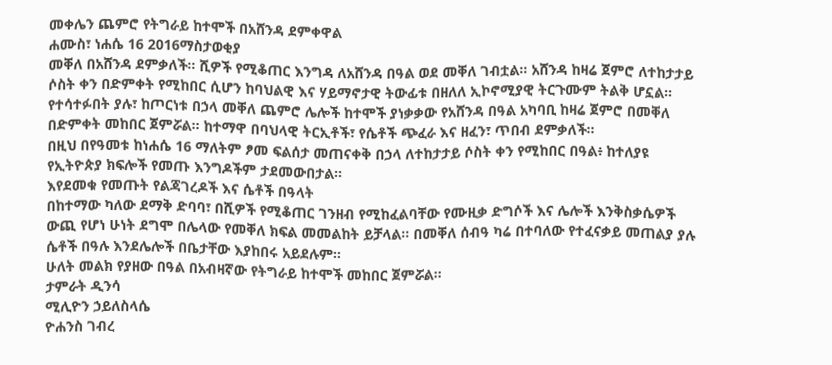መቀሌን ጨምሮ የትግራይ ከተሞች በአሸንዳ ደምቀዋል
ሐሙስ፣ ነሐሴ 16 2016ማስታወቂያ
መቐለ በአሸንዳ ደምቃለች። ሺዎች የሚቆጠር እንግዳ ለአሸንዳ በዓል ወደ መቐለ ገብቷል። አሸንዳ ከዛሬ ጀምሮ ለተከታታይ ሶስት ቀን በድምቀት የሚከበር ሲሆን ከባህልዊ እና ሃይማኖታዊ ትውፊቱ በዘለለ ኢኮኖሚያዊ ትርጉሙም ትልቅ ሆኗል።
የተሳተፉበት ያሉ፣ ከጦርነቱ በኃላ መቐለ ጨምሮ ሌሎች ከተሞች ያነቃቃው የአሸንዳ በዓል አካባቢ ከዛሬ ጀምሮ በመቐለ በድምቀት መከበር ጀምሯል። ከተማዋ በባህላዊ ትርኢቶች፣ የሴቶች ጭፈራ እና ዘፈን፣ ጥበብ ደምቃለች።
በዚህ በየዓመቱ ከነሐሴ 16 ማለትም ፆመ ፍልሰታ መጠናቀቅ በኃላ ለተከታታይ ሶስት ቀን የሚከበር በዓል፥ ከተለያዩ የኢትዮጵያ ክፍሎች የመጡ እንግዶችም ታደመውበታል።
እየደመቁ የመጡት የልጃገረዶች እና ሴቶች በዓላት
በከተማው ካለው ደማቅ ድባባ፣ በሺዎች የሚቆጠር ገንዘብ የሚከፈልባቸው የሙዚቃ ድግሶች እና ሌሎች እንቅስቃሴዎች ውጪ የሆነ ሁነት ደግሞ በሌላው የመቐለ ክፍል መመልከት ይቻላል። በመቐለ ሰብዓ ካሬ በተባለው የተፈናቃይ መጠልያ ያሉ ሴቶች በዓሉ እንደሌሎች በቤታቸው እያከበሩ አይደሉም።
ሁለት መልክ የያዘው በዓል በአብዛኛው የትግራይ ከተሞች መከበር ጀምሯል።
ታምራት ዲንሳ
ሚሊዮን ኃይለስላሴ
ዮሐንስ ገብረ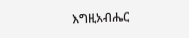እግዚአብሔር